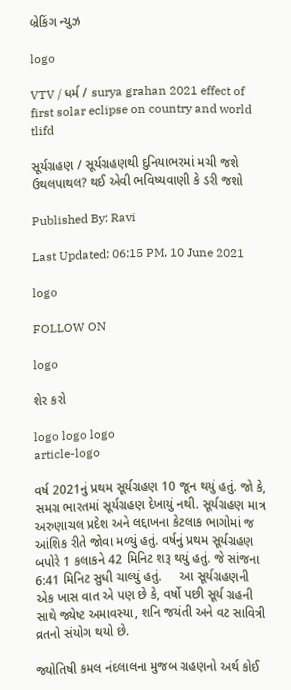બ્રેકિંગ ન્યુઝ

logo

VTV / ધર્મ / surya grahan 2021 effect of first solar eclipse on country and world tlifd

સૂર્યગ્રહણ / સૂર્યગ્રહણથી દુનિયાભરમાં મચી જશે ઉથલપાથલ? થઈ એવી ભવિષ્યવાણી કે ડરી જશો

Published By: Ravi

Last Updated: 06:15 PM, 10 June 2021

logo

FOLLOW ON

logo

શેર કરો

logo logo logo
article-logo

વર્ષ 2021નું પ્રથમ સૂર્યગ્રહણ 10 જૂન થયું હતું. જો કે, સમગ્ર ભારતમાં સૂર્યગ્રહણ દેખાયું નથી. સૂર્યગ્રહણ માત્ર અરુણાચલ પ્રદેશ અને લદ્દાખના કેટલાક ભાગોમાં જ આંશિક રીતે જોવા મળ્યું હતું. વર્ષનું પ્રથમ સૂર્યગ્રહણ બપોરે 1 કલાકને 42 મિનિટ શરૂ થયું હતું. જે સાંજના     6:41 મિનિટ સુધી ચાલ્યું હતું.     આ સૂર્યગ્રહણની એક ખાસ વાત એ પણ છે કે, વર્ષો પછી સૂર્ય ગ્રહની સાથે જ્યેષ્ટ અમાવસ્યા, શનિ જયંતી અને વટ સાવિત્રી વ્રતનો સંયોગ થયો છે.

જ્યોતિષી કમલ નંદલાલના મુજબ ગ્રહણનો અર્થ કોઈ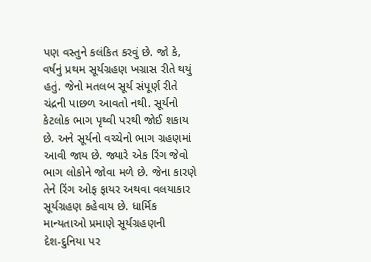પણ વસ્તુને કલંકિત કરવું છે. જો કે, વર્ષનું પ્રથમ સૂર્યગ્રહણ ખગ્રાસ રીતે થયું હતું. જેનો મતલબ સૂર્ય સંપૂર્ણ રીતે ચંદ્રની પાછળ આવતો નથી. સૂર્યનો કેટલોક ભાગ પૃથ્વી પરથી જોઈ શકાય છે. અને સૂર્યનો વચ્ચેનો ભાગ ગ્રહણમાં આવી જાય છે. જ્યારે એક રિંગ જેવો ભાગ લોકોને જોવા મળે છે. જેના કારણે તેને રિંગ ઓફ ફાયર અથવા વલયાકાર સૂર્યગ્રહણ કહેવાય છે. ધાર્મિક માન્યતાઓ પ્રમાણે સૂર્યગ્રહણની     દેશ-દુનિયા પર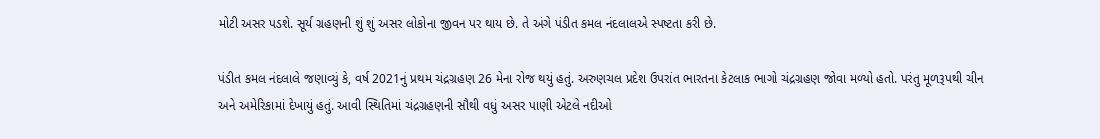મોટી અસર પડશે. સૂર્ય ગ્રહણની શું શું અસર લોકોના જીવન પર થાય છે. તે અંગે પંડીત કમલ નંદલાલએ સ્પષ્ટતા કરી છે.

પંડીત કમલ નંદલાલે જણાવ્યું કે, વર્ષ 2021નું પ્રથમ ચંદ્રગ્રહણ 26 મેના રોજ થયું હતું. અરુણચલ પ્રદેશ ઉપરાંત ભારતના કેટલાક ભાગો ચંદ્રગ્રહણ જોવા મળ્યો હતો. પરંતુ મૂળરૂપથી ચીન અને અમેરિકામાં દેખાયું હતું. આવી સ્થિતિમાં ચંદ્રગ્રહણની સૌથી વધું અસર પાણી એટલે નદીઓ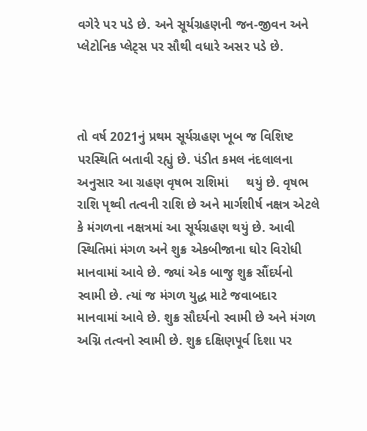વગેરે પર પડે છે. અને સૂર્યગ્રહણની જન-જીવન અને પ્લેટોનિક પ્લેટ્સ પર સૌથી વધારે અસર પડે છે.



તો વર્ષ 2021નું પ્રથમ સૂર્યગ્રહણ ખૂબ જ વિશિષ્ટ પરસ્થિતિ બતાવી રહ્યું છે. પંડીત કમલ નંદલાલના અનુસાર આ ગ્રહણ વૃષભ રાશિમાં     થયું છે. વૃષભ રાશિ પૃથ્વી તત્વની રાશિ છે અને માર્ગશીર્ષ નક્ષત્ર એટલે કે મંગળના નક્ષત્રમાં આ સૂર્યગ્રહણ થયું છે. આવી સ્થિતિમાં મંગળ અને શુક્ર એકબીજાના ઘોર વિરોધી માનવામાં આવે છે. જ્યાં એક બાજુ શુક્ર સૌંદર્યનો સ્વામી છે. ત્યાં જ મંગળ યુદ્ધ માટે જવાબદાર માનવામાં આવે છે. શુક્ર સૌદર્યનો સ્વામી છે અને મંગળ અગ્નિ તત્વનો સ્વામી છે. શુક્ર દક્ષિણપૂર્વ દિશા પર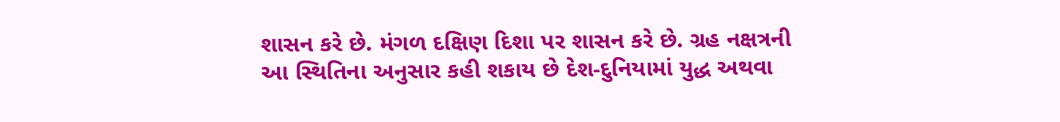શાસન કરે છે. મંગળ દક્ષિણ દિશા પર શાસન કરે છે. ગ્રહ નક્ષત્રની આ સ્થિતિના અનુસાર કહી શકાય છે દેશ-દુનિયામાં યુદ્ધ અથવા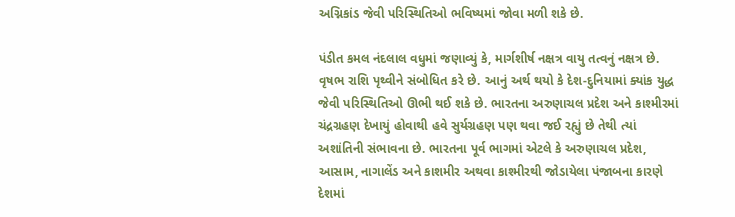અગ્નિકાંડ જેવી પરિસ્થિતિઓ ભવિષ્યમાં જોવા મળી શકે છે.

પંડીત કમલ નંદલાલ વધુમાં જણાવ્યું કે, માર્ગશીર્ષ નક્ષત્ર વાયુ તત્વનું નક્ષત્ર છે. વૃષભ રાશિ પૃથ્વીને સંબોધિત કરે છે. આનું અર્થ થયો કે દેશ-દુનિયામાં ક્યાંક યુદ્ધ જેવી પરિસ્થિતિઓ ઊભી થઈ શકે છે. ભારતના અરુણાચલ પ્રદેશ અને કાશ્મીરમાં ચંદ્રગ્રહણ દેખાયું હોવાથી હવે સુર્યગ્રહણ પણ થવા જઈ રહ્યું છે તેથી ત્યાં અશાંતિની સંભાવના છે. ભારતના પૂર્વ ભાગમાં એટલે કે અરુણાચલ પ્રદેશ, આસામ, નાગાલેંડ અને કાશમીર અથવા કાશ્મીરથી જોડાયેલા પંજાબના કારણે દેશમાં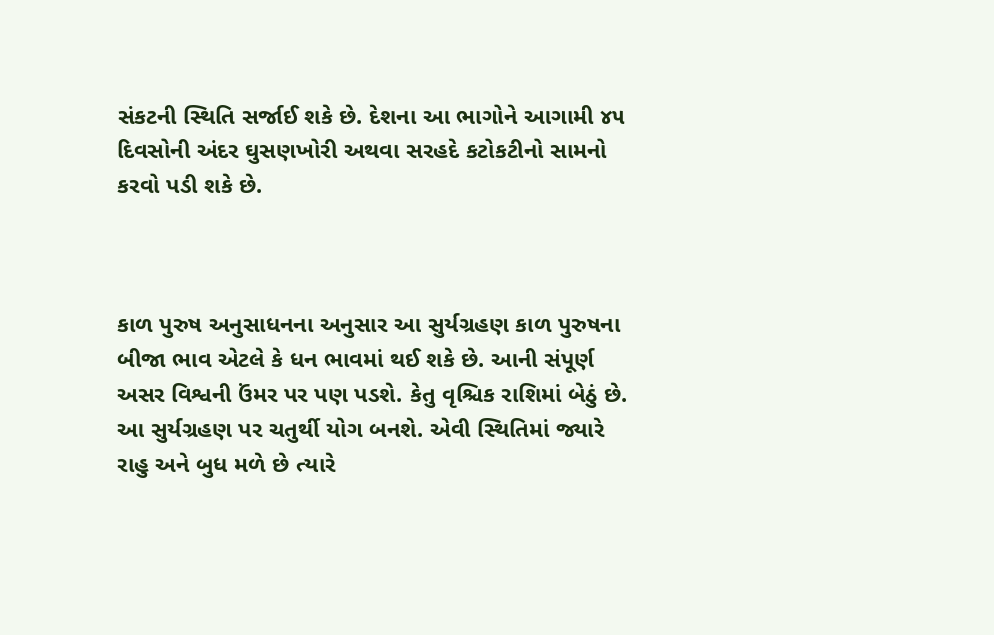સંકટની સ્થિતિ સર્જાઈ શકે છે. દેશના આ ભાગોને આગામી ૪૫ દિવસોની અંદર ઘુસણખોરી અથવા સરહદે કટોકટીનો સામનો કરવો પડી શકે છે.



કાળ પુરુષ અનુસાધનના અનુસાર આ સુર્યગ્રહણ કાળ પુરુષના બીજા ભાવ એટલે કે ધન ભાવમાં થઈ શકે છે. આની સંપૂર્ણ અસર વિશ્વની ઉંમર પર પણ પડશે. કેતુ વૃશ્ચિક રાશિમાં બેઠું છે. આ સુર્યગ્રહણ પર ચતુર્થી યોગ બનશે. એવી સ્થિતિમાં જ્યારે રાહુ અને બુધ મળે છે ત્યારે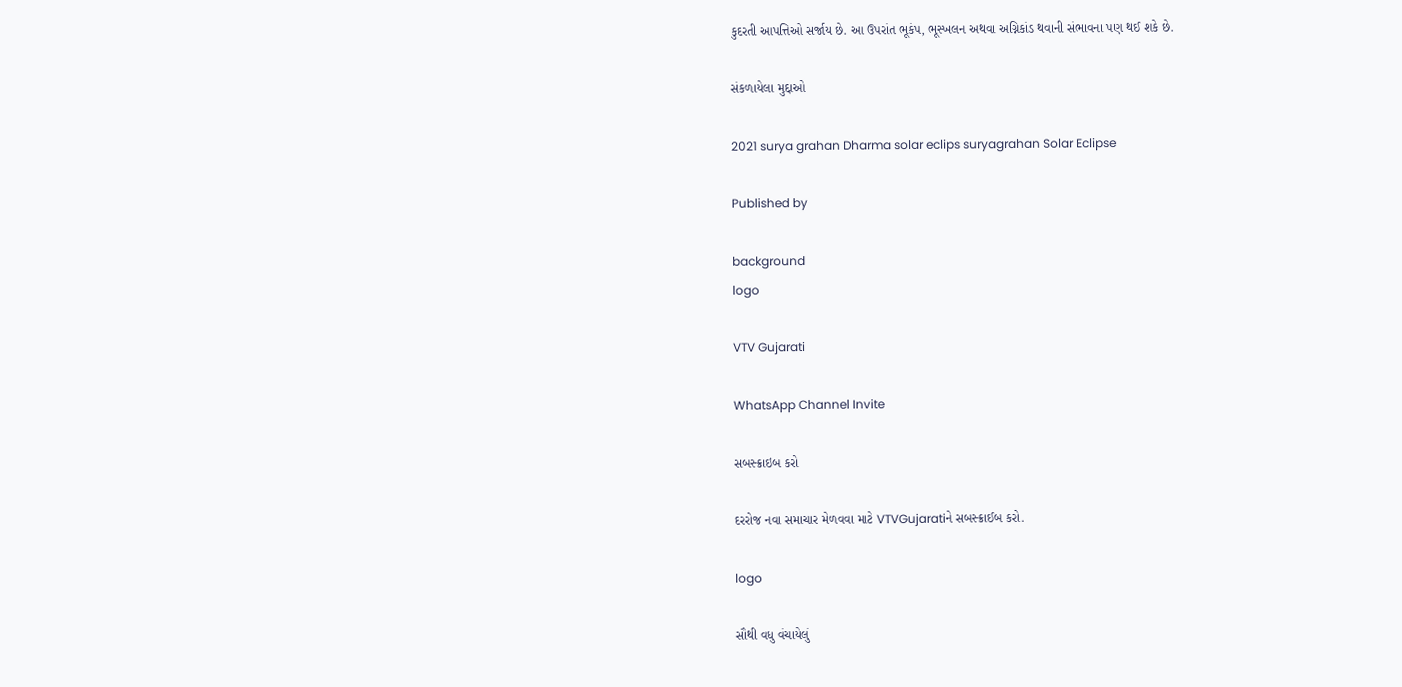કુદરતી આપત્તિઓ સર્જાય છે. આ ઉપરાંત ભૂકંપ, ભૂસ્ખલન અથવા અગ્નિકાંડ થવાની સંભાવના પણ થઈ શકે છે.

સંકળાયેલા મુદ્દાઓ

2021 surya grahan Dharma solar eclips suryagrahan Solar Eclipse

Published by

background
logo

VTV Gujarati

WhatsApp Channel Invite

સબસ્ક્રાઇબ કરો

દરરોજ નવા સમાચાર મેળવવા માટે VTVGujaratiને સબસ્ક્રાઈબ કરો.

logo

સૌથી વધુ વંચાયેલું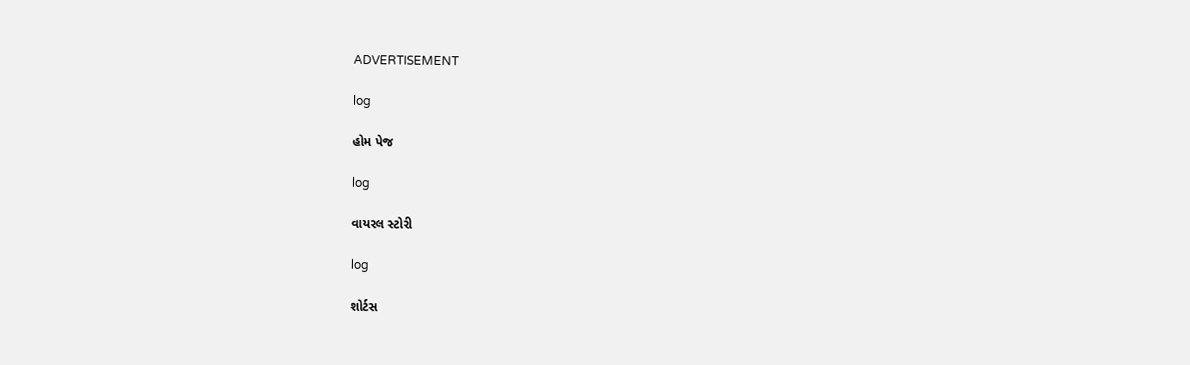ADVERTISEMENT

log

હોમ પેજ

log

વાયરલ સ્ટોરી

log

શોર્ટસ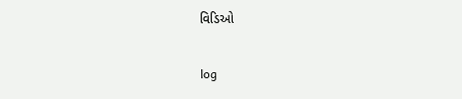વિડિઓ

log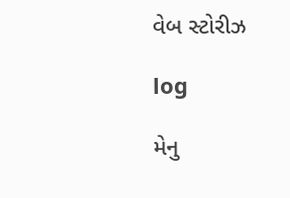વેબ સ્ટોરીઝ

log

મેનુ